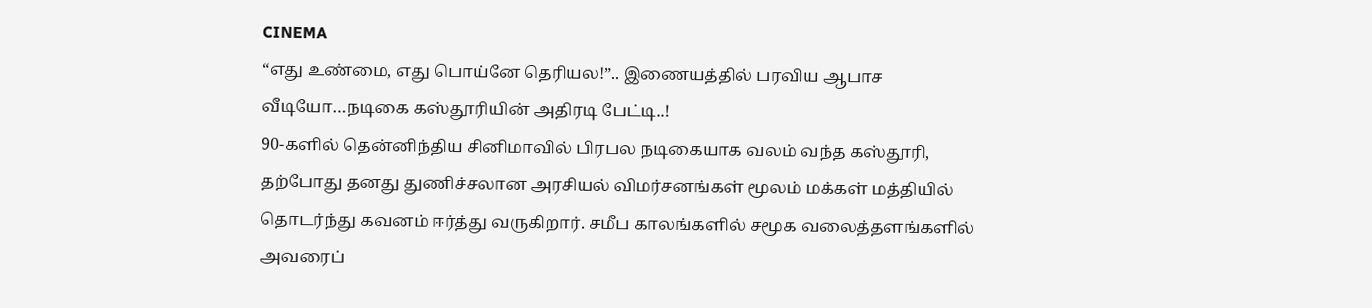CINEMA
“எது உண்மை, எது பொய்னே தெரியல!”.. இணையத்தில் பரவிய ஆபாச வீடியோ…நடிகை கஸ்தூரியின் அதிரடி பேட்டி..!
90-களில் தென்னிந்திய சினிமாவில் பிரபல நடிகையாக வலம் வந்த கஸ்தூரி, தற்போது தனது துணிச்சலான அரசியல் விமர்சனங்கள் மூலம் மக்கள் மத்தியில் தொடர்ந்து கவனம் ஈர்த்து வருகிறார். சமீப காலங்களில் சமூக வலைத்தளங்களில் அவரைப்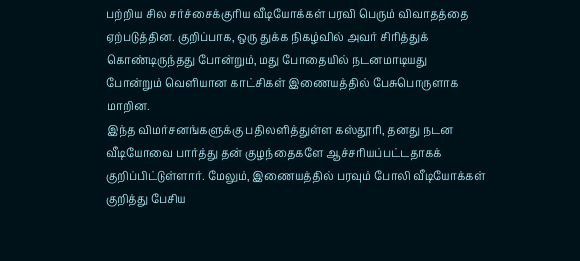பற்றிய சில சர்ச்சைக்குரிய வீடியோக்கள் பரவி பெரும் விவாதத்தை ஏற்படுத்தின. குறிப்பாக, ஒரு துக்க நிகழ்வில் அவர் சிரித்துக் கொண்டிருந்தது போன்றும், மது போதையில் நடனமாடியது போன்றும் வெளியான காட்சிகள் இணையத்தில் பேசுபொருளாக மாறின.
இந்த விமர்சனங்களுக்கு பதிலளித்துள்ள கஸ்தூரி, தனது நடன வீடியோவை பார்த்து தன் குழந்தைகளே ஆச்சரியப்பட்டதாகக் குறிப்பிட்டுள்ளார். மேலும், இணையத்தில் பரவும் போலி வீடியோக்கள் குறித்து பேசிய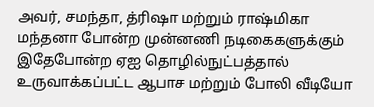அவர், சமந்தா, த்ரிஷா மற்றும் ராஷ்மிகா மந்தனா போன்ற முன்னணி நடிகைகளுக்கும் இதேபோன்ற ஏஐ தொழில்நுட்பத்தால் உருவாக்கப்பட்ட ஆபாச மற்றும் போலி வீடியோ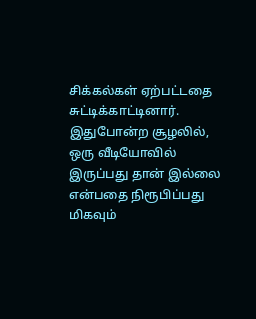சிக்கல்கள் ஏற்பட்டதை சுட்டிக்காட்டினார். இதுபோன்ற சூழலில், ஒரு வீடியோவில் இருப்பது தான் இல்லை என்பதை நிரூபிப்பது மிகவும்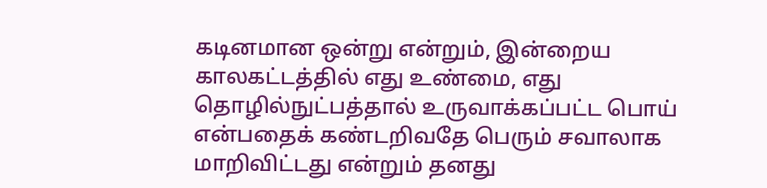கடினமான ஒன்று என்றும், இன்றைய காலகட்டத்தில் எது உண்மை, எது தொழில்நுட்பத்தால் உருவாக்கப்பட்ட பொய் என்பதைக் கண்டறிவதே பெரும் சவாலாக மாறிவிட்டது என்றும் தனது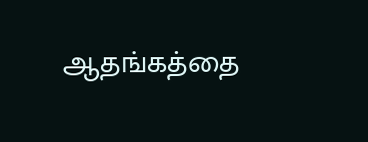ஆதங்கத்தை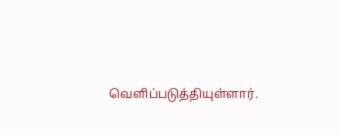வெளிப்படுத்தியுள்ளார்.